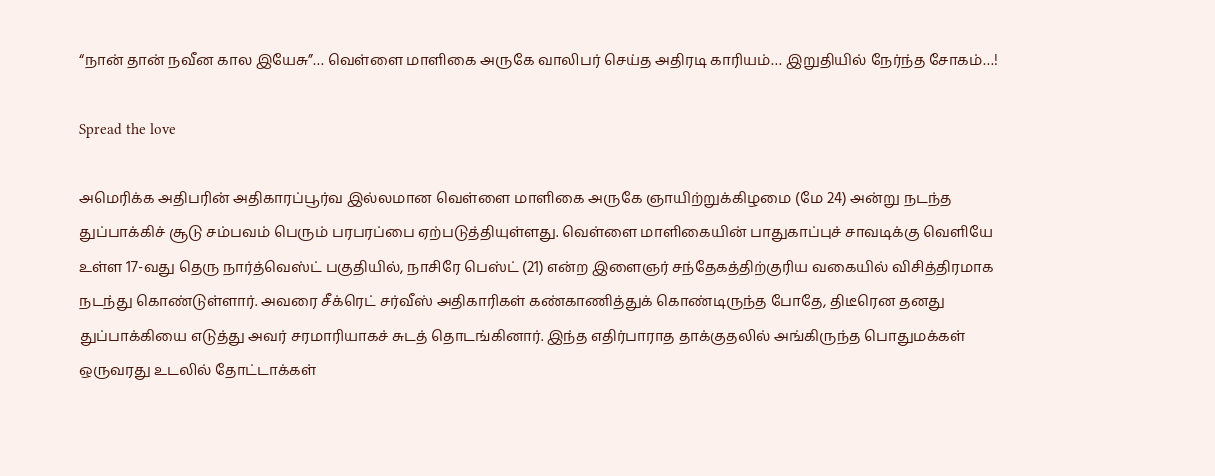“நான் தான் நவீன கால இயேசு”… வெள்ளை மாளிகை அருகே வாலிபர் செய்த அதிரடி காரியம்… இறுதியில் நேர்ந்த சோகம்…!

Spread the love

அமெரிக்க அதிபரின் அதிகாரப்பூர்வ இல்லமான வெள்ளை மாளிகை அருகே ஞாயிற்றுக்கிழமை (மே 24) அன்று நடந்த துப்பாக்கிச் சூடு சம்பவம் பெரும் பரபரப்பை ஏற்படுத்தியுள்ளது. வெள்ளை மாளிகையின் பாதுகாப்புச் சாவடிக்கு வெளியே உள்ள 17-வது தெரு நார்த்வெஸ்ட் பகுதியில், நாசிரே பெஸ்ட் (21) என்ற இளைஞர் சந்தேகத்திற்குரிய வகையில் விசித்திரமாக நடந்து கொண்டுள்ளார். அவரை சீக்ரெட் சர்வீஸ் அதிகாரிகள் கண்காணித்துக் கொண்டிருந்த போதே, திடீரென தனது துப்பாக்கியை எடுத்து அவர் சரமாரியாகச் சுடத் தொடங்கினார். இந்த எதிர்பாராத தாக்குதலில் அங்கிருந்த பொதுமக்கள் ஒருவரது உடலில் தோட்டாக்கள்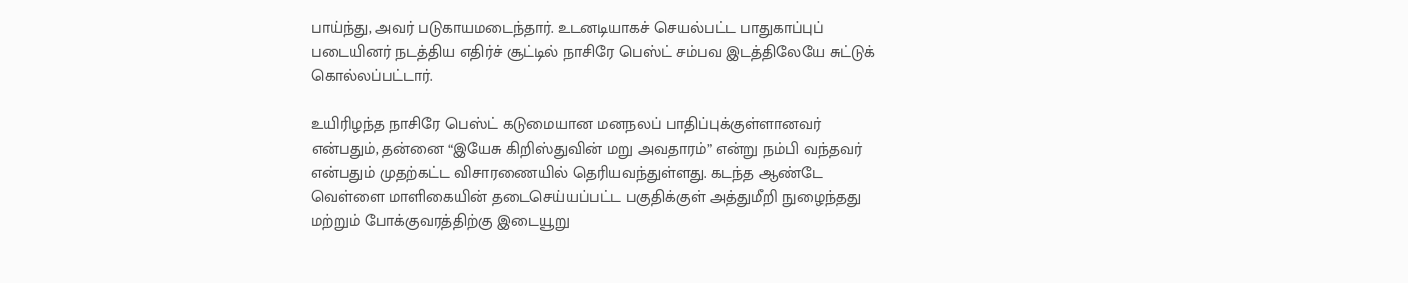பாய்ந்து, அவர் படுகாயமடைந்தார். உடனடியாகச் செயல்பட்ட பாதுகாப்புப் படையினர் நடத்திய எதிர்ச் சூட்டில் நாசிரே பெஸ்ட் சம்பவ இடத்திலேயே சுட்டுக் கொல்லப்பட்டார்.

உயிரிழந்த நாசிரே பெஸ்ட் கடுமையான மனநலப் பாதிப்புக்குள்ளானவர் என்பதும், தன்னை “இயேசு கிறிஸ்துவின் மறு அவதாரம்” என்று நம்பி வந்தவர் என்பதும் முதற்கட்ட விசாரணையில் தெரியவந்துள்ளது. கடந்த ஆண்டே வெள்ளை மாளிகையின் தடைசெய்யப்பட்ட பகுதிக்குள் அத்துமீறி நுழைந்தது மற்றும் போக்குவரத்திற்கு இடையூறு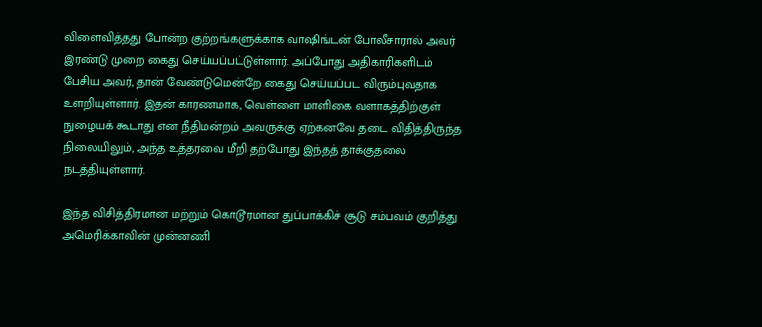விளைவித்தது போன்ற குற்றங்களுக்காக வாஷிங்டன் போலீசாரால் அவர் இரண்டு முறை கைது செய்யப்பட்டுள்ளார். அப்போது அதிகாரிகளிடம் பேசிய அவர், தான் வேண்டுமென்றே கைது செய்யப்பட விரும்புவதாக உளறியுள்ளார். இதன் காரணமாக, வெள்ளை மாளிகை வளாகத்திற்குள் நுழையக் கூடாது என நீதிமன்றம் அவருக்கு ஏற்கனவே தடை விதித்திருந்த நிலையிலும், அந்த உத்தரவை மீறி தற்போது இந்தத் தாக்குதலை நடத்தியுள்ளார்.

இந்த விசித்திரமான மற்றும் கொடூரமான துப்பாக்கிச் சூடு சம்பவம் குறித்து அமெரிக்காவின் முன்னணி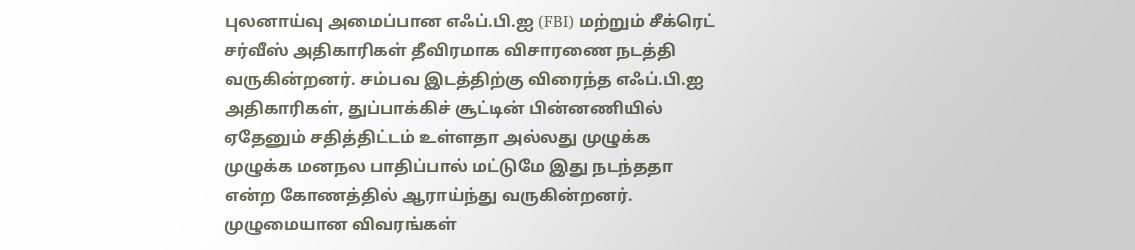புலனாய்வு அமைப்பான எஃப்.பி.ஐ (FBI) மற்றும் சீக்ரெட் சர்வீஸ் அதிகாரிகள் தீவிரமாக விசாரணை நடத்தி வருகின்றனர். சம்பவ இடத்திற்கு விரைந்த எஃப்.பி.ஐ அதிகாரிகள், துப்பாக்கிச் சூட்டின் பின்னணியில் ஏதேனும் சதித்திட்டம் உள்ளதா அல்லது முழுக்க முழுக்க மனநல பாதிப்பால் மட்டுமே இது நடந்ததா என்ற கோணத்தில் ஆராய்ந்து வருகின்றனர். முழுமையான விவரங்கள்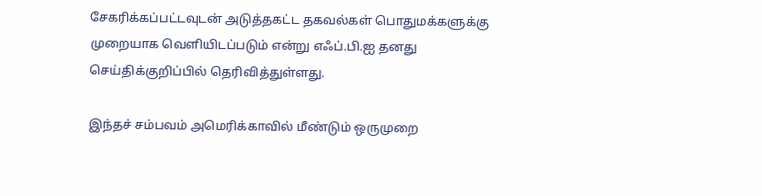சேகரிக்கப்பட்டவுடன் அடுத்தகட்ட தகவல்கள் பொதுமக்களுக்கு முறையாக வெளியிடப்படும் என்று எஃப்.பி.ஐ தனது செய்திக்குறிப்பில் தெரிவித்துள்ளது.

இந்தச் சம்பவம் அமெரிக்காவில் மீண்டும் ஒருமுறை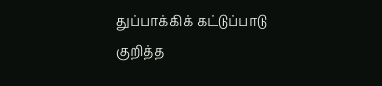துப்பாக்கிக் கட்டுப்பாடு குறித்த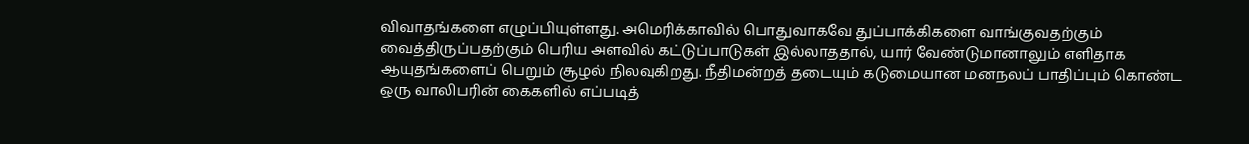விவாதங்களை எழுப்பியுள்ளது. அமெரிக்காவில் பொதுவாகவே துப்பாக்கிகளை வாங்குவதற்கும் வைத்திருப்பதற்கும் பெரிய அளவில் கட்டுப்பாடுகள் இல்லாததால், யார் வேண்டுமானாலும் எளிதாக ஆயுதங்களைப் பெறும் சூழல் நிலவுகிறது. நீதிமன்றத் தடையும் கடுமையான மனநலப் பாதிப்பும் கொண்ட ஒரு வாலிபரின் கைகளில் எப்படித்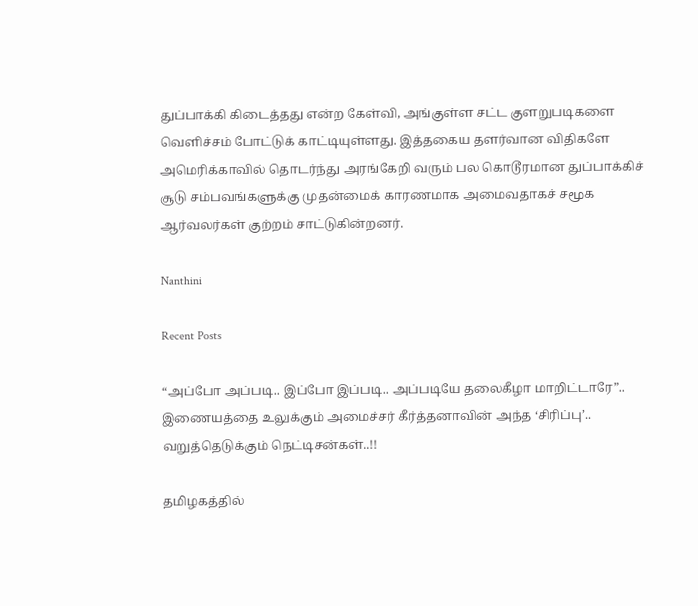துப்பாக்கி கிடைத்தது என்ற கேள்வி, அங்குள்ள சட்ட குளறுபடிகளை வெளிச்சம் போட்டுக் காட்டியுள்ளது. இத்தகைய தளர்வான விதிகளே அமெரிக்காவில் தொடர்ந்து அரங்கேறி வரும் பல கொடூரமான துப்பாக்கிச் சூடு சம்பவங்களுக்கு முதன்மைக் காரணமாக அமைவதாகச் சமூக ஆர்வலர்கள் குற்றம் சாட்டுகின்றனர்.

Nanthini

Recent Posts

“அப்போ அப்படி.. இப்போ இப்படி.. அப்படியே தலைகீழா மாறிட்டாரே”.. இணையத்தை உலுக்கும் அமைச்சர் கீர்த்தனாவின் அந்த ‘சிரிப்பு’.. வறுத்தெடுக்கும் நெட்டிசன்கள்..!!

தமிழகத்தில்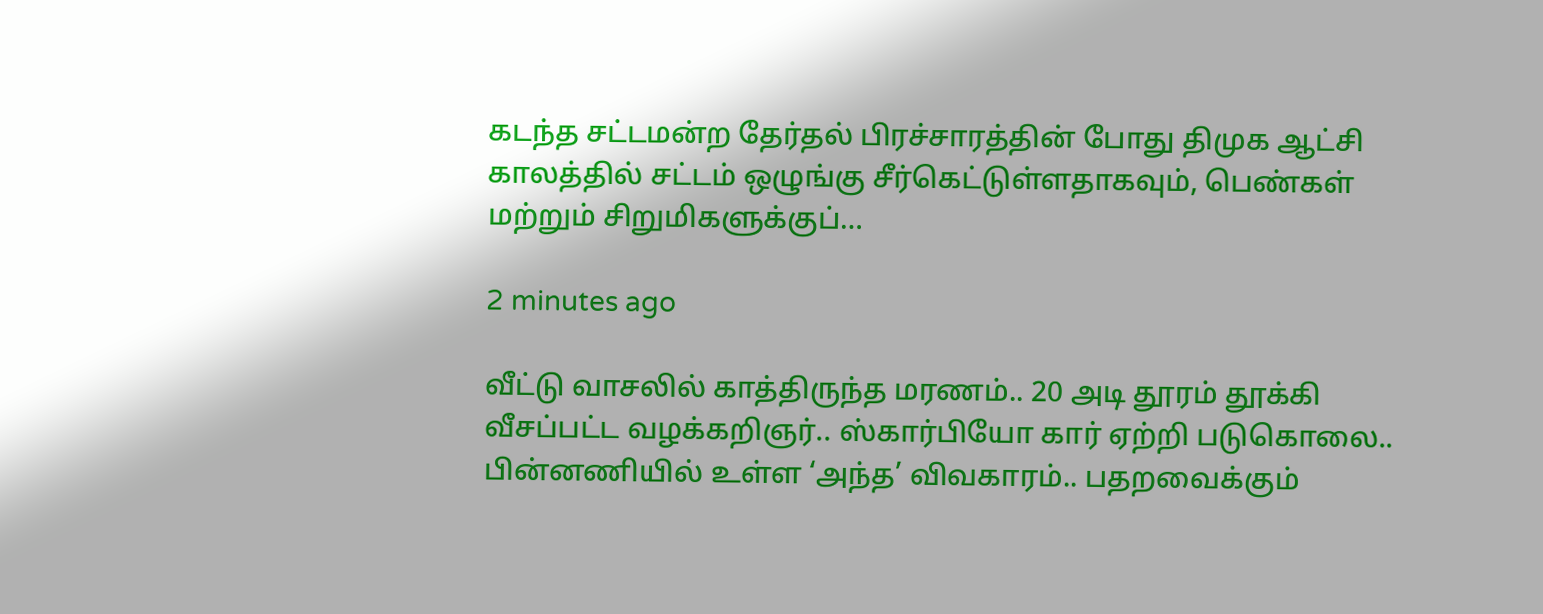கடந்த சட்டமன்ற தேர்தல் பிரச்சாரத்தின் போது திமுக ஆட்சி காலத்தில் சட்டம் ஒழுங்கு சீர்கெட்டுள்ளதாகவும், பெண்கள் மற்றும் சிறுமிகளுக்குப்…

2 minutes ago

வீட்டு வாசலில் காத்திருந்த மரணம்.. 20 அடி தூரம் தூக்கி வீசப்பட்ட வழக்கறிஞர்.. ஸ்கார்பியோ கார் ஏற்றி படுகொலை.. பின்னணியில் உள்ள ‘அந்த’ விவகாரம்.. பதறவைக்கும்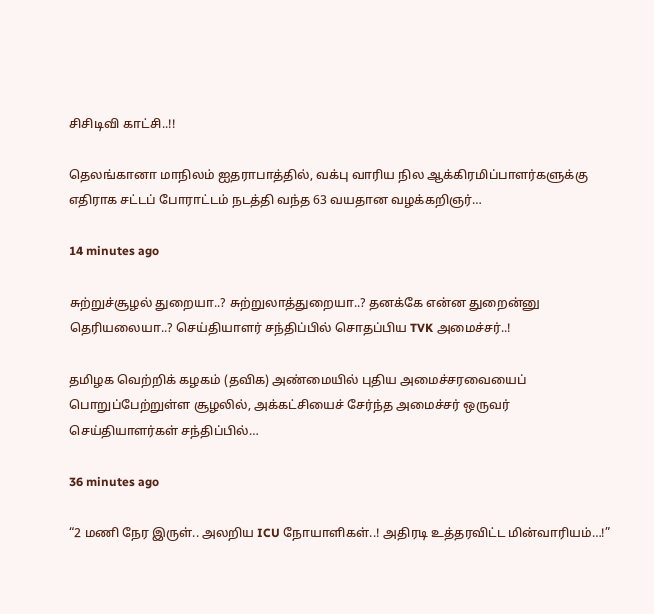சிசிடிவி காட்சி..!!

தெலங்கானா மாநிலம் ஐதராபாத்தில், வக்பு வாரிய நில ஆக்கிரமிப்பாளர்களுக்கு எதிராக சட்டப் போராட்டம் நடத்தி வந்த 63 வயதான வழக்கறிஞர்…

14 minutes ago

சுற்றுச்சூழல் துறையா..? சுற்றுலாத்துறையா..? தனக்கே என்ன துறைன்னு தெரியலையா..? செய்தியாளர் சந்திப்பில் சொதப்பிய TVK அமைச்சர்..!

தமிழக வெற்றிக் கழகம் (தவிக) அண்மையில் புதிய அமைச்சரவையைப் பொறுப்பேற்றுள்ள சூழலில், அக்கட்சியைச் சேர்ந்த அமைச்சர் ஒருவர் செய்தியாளர்கள் சந்திப்பில்…

36 minutes ago

“2 மணி நேர இருள்.. அலறிய ICU நோயாளிகள்..! அதிரடி உத்தரவிட்ட மின்வாரியம்…!”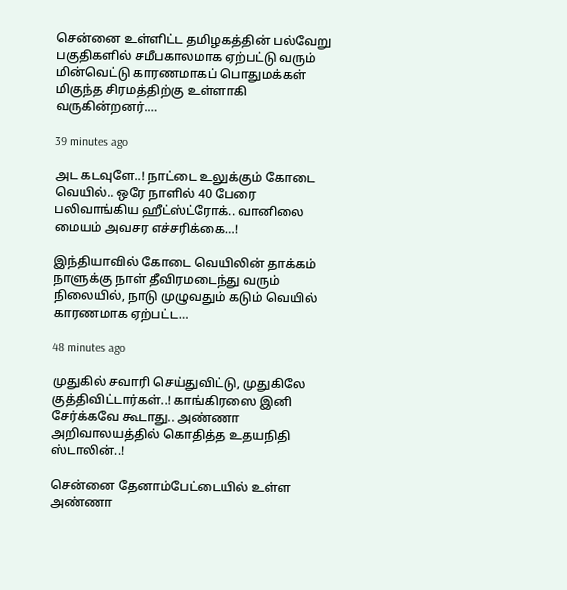சென்னை உள்ளிட்ட தமிழகத்தின் பல்வேறு பகுதிகளில் சமீபகாலமாக ஏற்பட்டு வரும் மின்வெட்டு காரணமாகப் பொதுமக்கள் மிகுந்த சிரமத்திற்கு உள்ளாகி வருகின்றனர்.…

39 minutes ago

அட கடவுளே..! நாட்டை உலுக்கும் கோடை வெயில்.. ஒரே நாளில் 40 பேரை பலிவாங்கிய ஹீட்ஸ்ட்ரோக்.. வானிலை மையம் அவசர எச்சரிக்கை…!

இந்தியாவில் கோடை வெயிலின் தாக்கம் நாளுக்கு நாள் தீவிரமடைந்து வரும் நிலையில், நாடு முழுவதும் கடும் வெயில் காரணமாக ஏற்பட்ட…

48 minutes ago

முதுகில் சவாரி செய்துவிட்டு, முதுகிலே குத்திவிட்டார்கள்..! காங்கிரஸை இனி சேர்க்கவே கூடாது.. அண்ணா அறிவாலயத்தில் கொதித்த உதயநிதி ஸ்டாலின்..!

சென்னை தேனாம்பேட்டையில் உள்ள அண்ணா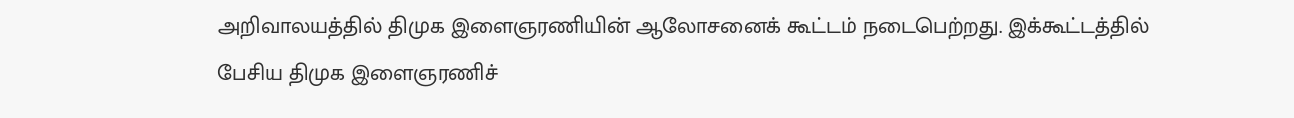அறிவாலயத்தில் திமுக இளைஞரணியின் ஆலோசனைக் கூட்டம் நடைபெற்றது. இக்கூட்டத்தில் பேசிய திமுக இளைஞரணிச்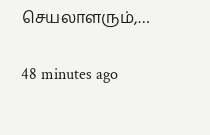செயலாளரும்,…

48 minutes ago